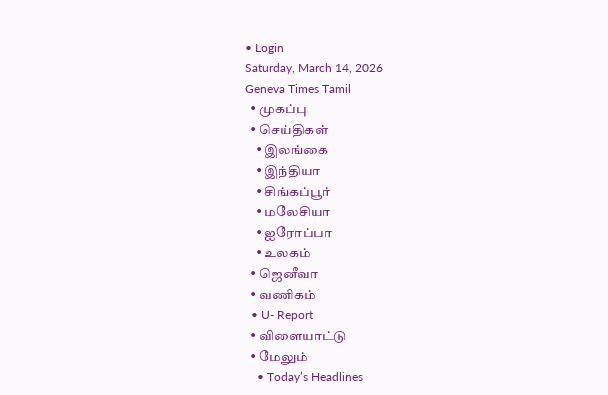• Login
Saturday, March 14, 2026
Geneva Times Tamil
  • முகப்பு
  • செய்திகள்
    • இலங்கை
    • இந்தியா
    • சிங்கப்பூர்
    • மலேசியா
    • ஐரோப்பா
    • உலகம்
  • ஜெனீவா
  • வணிகம்
  • U- Report
  • விளையாட்டு
  • மேலும்
    • Today’s Headlines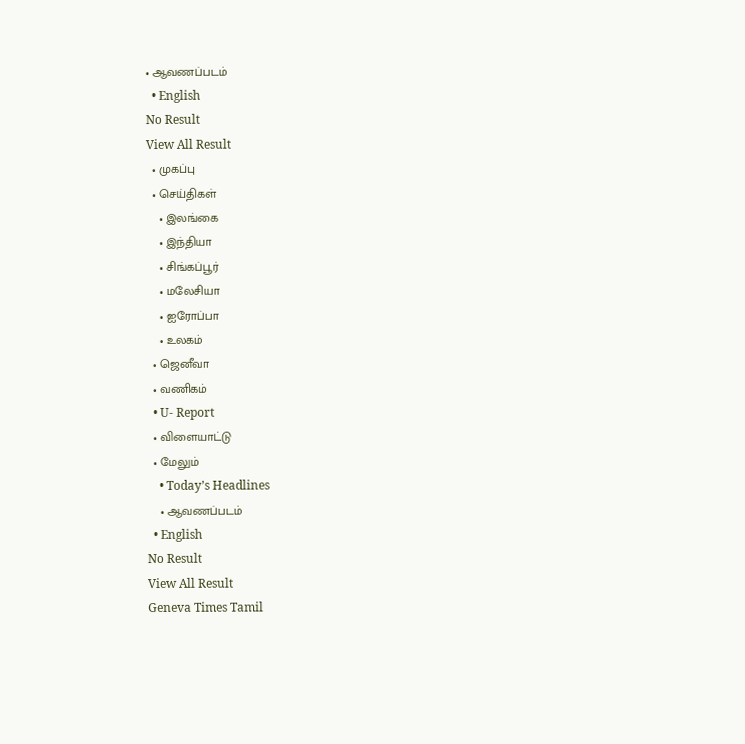• ஆவணப்படம்
  • English
No Result
View All Result
  • முகப்பு
  • செய்திகள்
    • இலங்கை
    • இந்தியா
    • சிங்கப்பூர்
    • மலேசியா
    • ஐரோப்பா
    • உலகம்
  • ஜெனீவா
  • வணிகம்
  • U- Report
  • விளையாட்டு
  • மேலும்
    • Today’s Headlines
    • ஆவணப்படம்
  • English
No Result
View All Result
Geneva Times Tamil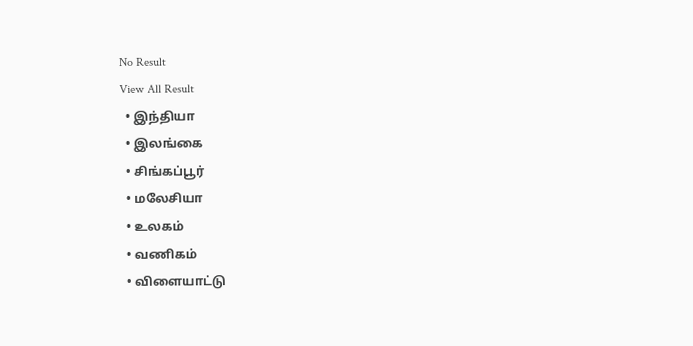No Result
View All Result
  • இந்தியா
  • இலங்கை
  • சிங்கப்பூர்
  • மலேசியா
  • உலகம்
  • வணிகம்
  • விளையாட்டு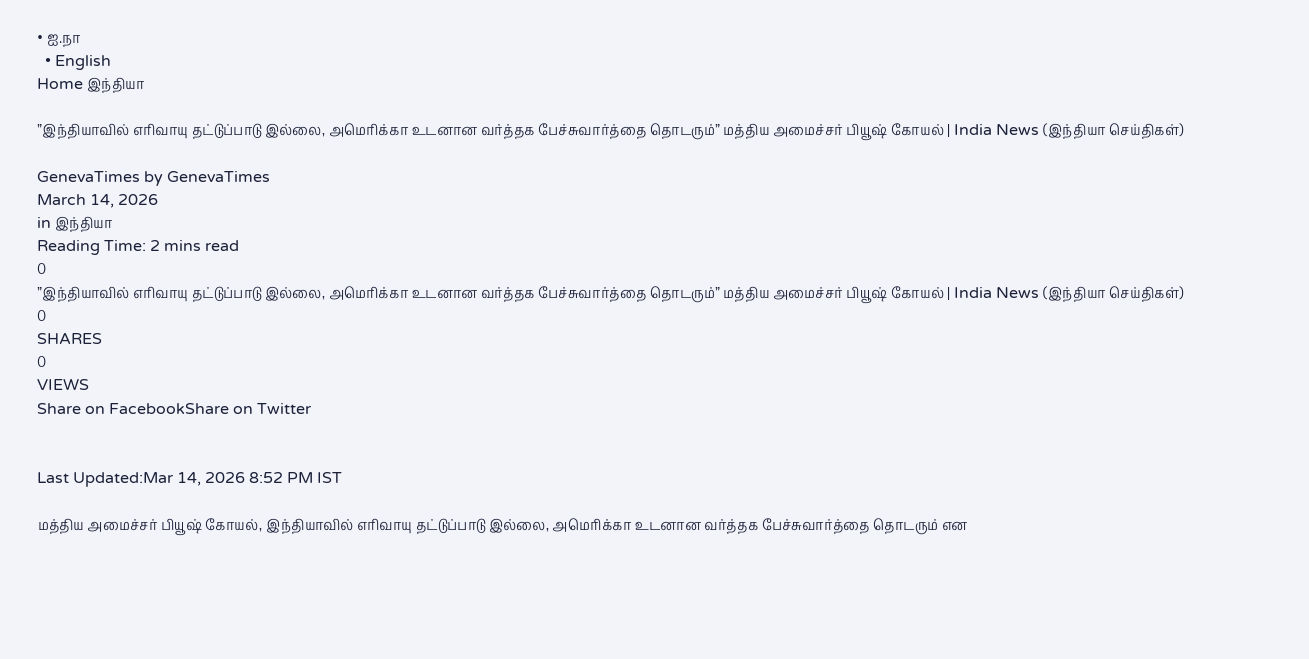• ஐ.நா
  • English
Home இந்தியா

”இந்தியாவில் எரிவாயு தட்டுப்பாடு இல்லை, அமெரிக்கா உடனான வர்த்தக பேச்சுவார்த்தை தொடரும்” மத்திய அமைச்சர் பியூஷ் கோயல் | India News (இந்தியா செய்திகள்)

GenevaTimes by GenevaTimes
March 14, 2026
in இந்தியா
Reading Time: 2 mins read
0
”இந்தியாவில் எரிவாயு தட்டுப்பாடு இல்லை, அமெரிக்கா உடனான வர்த்தக பேச்சுவார்த்தை தொடரும்” மத்திய அமைச்சர் பியூஷ் கோயல் | India News (இந்தியா செய்திகள்)
0
SHARES
0
VIEWS
Share on FacebookShare on Twitter


Last Updated:Mar 14, 2026 8:52 PM IST

மத்திய அமைச்சர் பியூஷ் கோயல், இந்தியாவில் எரிவாயு தட்டுப்பாடு இல்லை, அமெரிக்கா உடனான வர்த்தக பேச்சுவார்த்தை தொடரும் என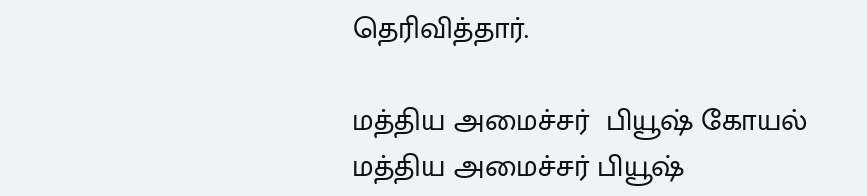தெரிவித்தார்.

மத்திய அமைச்சர்  பியூஷ் கோயல்
மத்திய அமைச்சர் பியூஷ்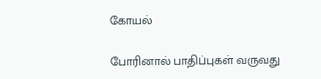கோயல்

போரினால் பாதிப்புகள் வருவது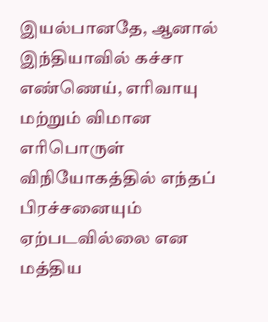இயல்பானதே, ஆனால் இந்தியாவில் கச்சா எண்ணெய், எரிவாயு மற்றும் விமான எரிபொருள் விநியோகத்தில் எந்தப் பிரச்சனையும் ஏற்படவில்லை என மத்திய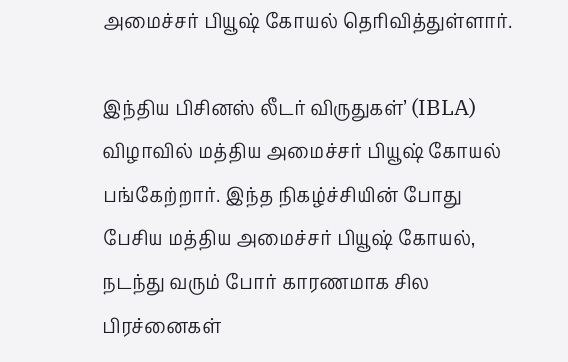அமைச்சர் பியூஷ் கோயல் தெரிவித்துள்ளார்.

இந்திய பிசினஸ் லீடர் விருதுகள்’ (IBLA) விழாவில் மத்திய அமைச்சர் பியூஷ் கோயல் பங்கேற்றார். இந்த நிகழ்ச்சியின் போது பேசிய மத்திய அமைச்சர் பியூஷ் கோயல், நடந்து வரும் போர் காரணமாக சில பிரச்னைகள்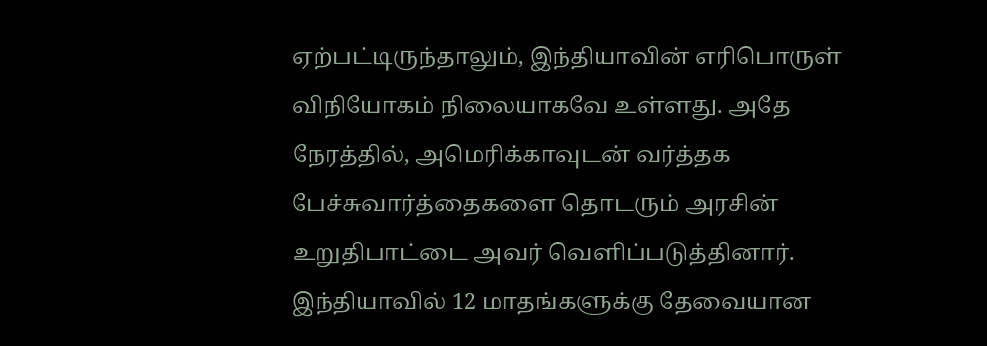ஏற்பட்டிருந்தாலும், இந்தியாவின் எரிபொருள் விநியோகம் நிலையாகவே உள்ளது. அதே நேரத்தில், அமெரிக்காவுடன் வர்த்தக பேச்சுவார்த்தைகளை தொடரும் அரசின் உறுதிபாட்டை அவர் வெளிப்படுத்தினார். இந்தியாவில் 12 மாதங்களுக்கு தேவையான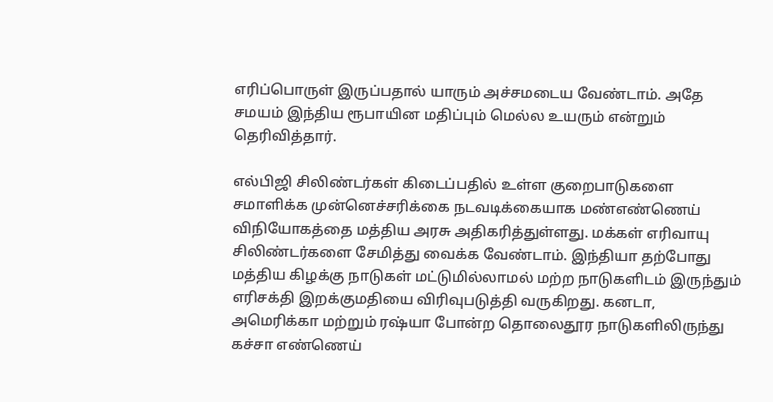எரிப்பொருள் இருப்பதால் யாரும் அச்சமடைய வேண்டாம். அதே சமயம் இந்திய ரூபாயின மதிப்பும் மெல்ல உயரும் என்றும் தெரிவித்தார்.

எல்பிஜி சிலிண்டர்கள் கிடைப்பதில் உள்ள குறைபாடுகளை சமாளிக்க முன்னெச்சரிக்கை நடவடிக்கையாக மண்எண்ணெய் விநியோகத்தை மத்திய அரசு அதிகரித்துள்ளது. மக்கள் எரிவாயு சிலிண்டர்களை சேமித்து வைக்க வேண்டாம். இந்தியா தற்போது மத்திய கிழக்கு நாடுகள் மட்டுமில்லாமல் மற்ற நாடுகளிடம் இருந்தும் எரிசக்தி இறக்குமதியை விரிவுபடுத்தி வருகிறது. கனடா, அமெரிக்கா மற்றும் ரஷ்யா போன்ற தொலைதூர நாடுகளிலிருந்து கச்சா எண்ணெய்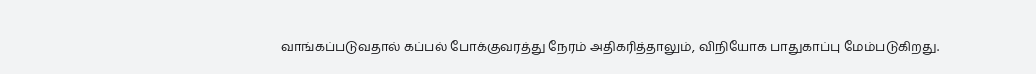வாங்கப்படுவதால் கப்பல் போக்குவரத்து நேரம் அதிகரித்தாலும், விநியோக பாதுகாப்பு மேம்படுகிறது.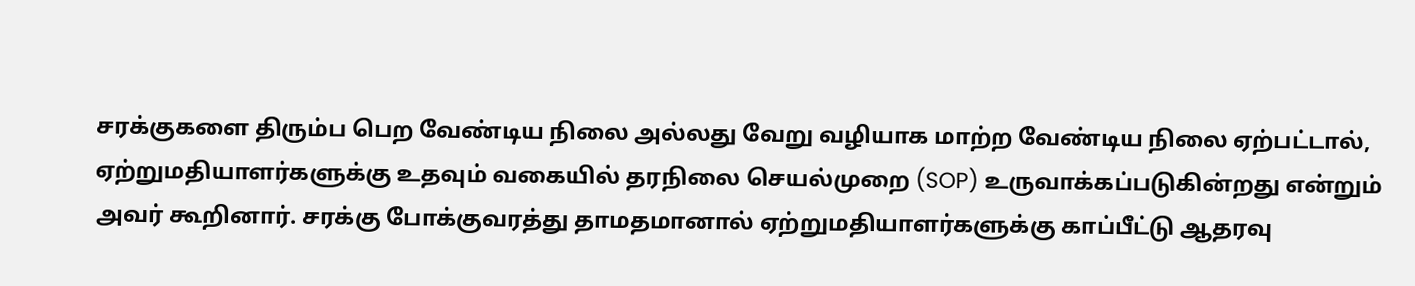சரக்குகளை திரும்ப பெற வேண்டிய நிலை அல்லது வேறு வழியாக மாற்ற வேண்டிய நிலை ஏற்பட்டால், ஏற்றுமதியாளர்களுக்கு உதவும் வகையில் தரநிலை செயல்முறை (SOP) உருவாக்கப்படுகின்றது என்றும் அவர் கூறினார். சரக்கு போக்குவரத்து தாமதமானால் ஏற்றுமதியாளர்களுக்கு காப்பீட்டு ஆதரவு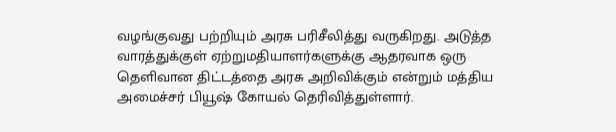வழங்குவது பற்றியும் அரசு பரிசீலித்து வருகிறது. அடுத்த வாரத்துக்குள் ஏற்றுமதியாளர்களுக்கு ஆதரவாக ஒரு தெளிவான திட்டத்தை அரசு அறிவிக்கும் என்றும் மத்திய அமைச்சர் பியூஷ் கோயல் தெரிவித்துள்ளார்.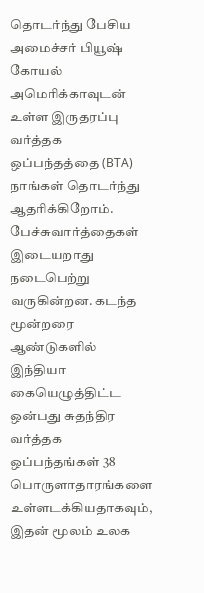தொடர்ந்து பேசிய அமைச்சர் பியூஷ் கோயல் அமெரிக்காவுடன் உள்ள இருதரப்பு வர்த்தக ஒப்பந்தத்தை (BTA) நாங்கள் தொடர்ந்து ஆதரிக்கிறோம். பேச்சுவார்த்தைகள் இடையறாது நடைபெற்று வருகின்றன. கடந்த மூன்றரை ஆண்டுகளில் இந்தியா கையெழுத்திட்ட ஒன்பது சுதந்திர வர்த்தக ஒப்பந்தங்கள் 38 பொருளாதாரங்களை உள்ளடக்கியதாகவும், இதன் மூலம் உலக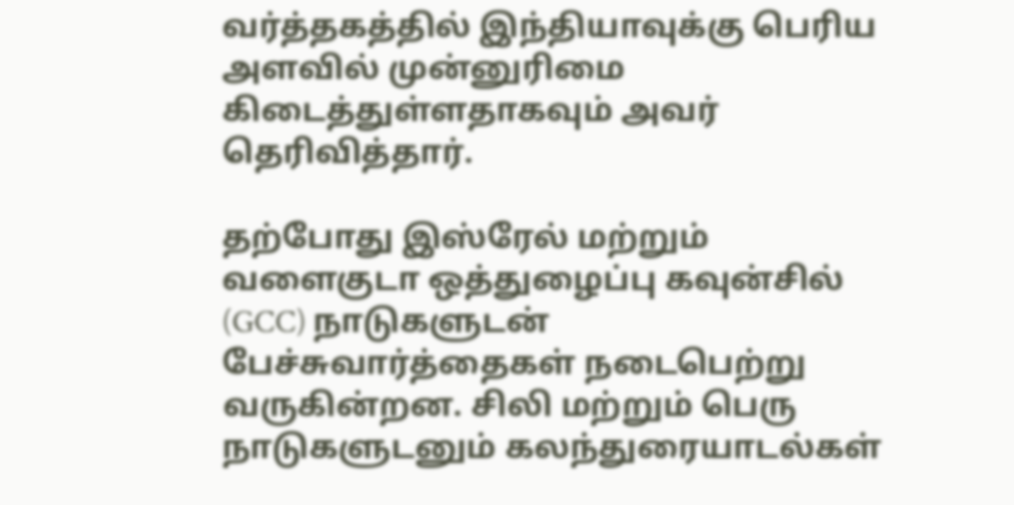வர்த்தகத்தில் இந்தியாவுக்கு பெரிய அளவில் முன்னுரிமை கிடைத்துள்ளதாகவும் அவர் தெரிவித்தார்.

தற்போது இஸ்ரேல் மற்றும் வளைகுடா ஒத்துழைப்பு கவுன்சில் (GCC) நாடுகளுடன் பேச்சுவார்த்தைகள் நடைபெற்று வருகின்றன. சிலி மற்றும் பெரு நாடுகளுடனும் கலந்துரையாடல்கள்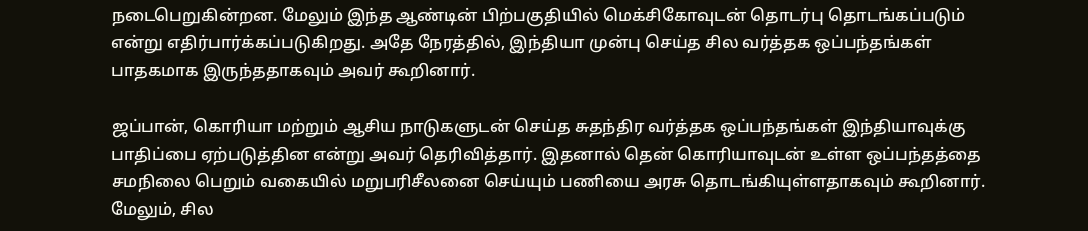நடைபெறுகின்றன. மேலும் இந்த ஆண்டின் பிற்பகுதியில் மெக்சிகோவுடன் தொடர்பு தொடங்கப்படும் என்று எதிர்பார்க்கப்படுகிறது. அதே நேரத்தில், இந்தியா முன்பு செய்த சில வர்த்தக ஒப்பந்தங்கள் பாதகமாக இருந்ததாகவும் அவர் கூறினார்.

ஜப்பான், கொரியா மற்றும் ஆசிய நாடுகளுடன் செய்த சுதந்திர வர்த்தக ஒப்பந்தங்கள் இந்தியாவுக்கு பாதிப்பை ஏற்படுத்தின என்று அவர் தெரிவித்தார். இதனால் தென் கொரியாவுடன் உள்ள ஒப்பந்தத்தை சமநிலை பெறும் வகையில் மறுபரிசீலனை செய்யும் பணியை அரசு தொடங்கியுள்ளதாகவும் கூறினார். மேலும், சில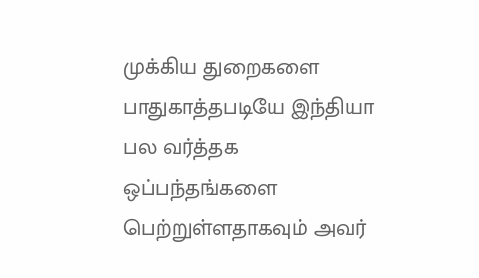முக்கிய துறைகளை பாதுகாத்தபடியே இந்தியா பல வர்த்தக ஒப்பந்தங்களை பெற்றுள்ளதாகவும் அவர்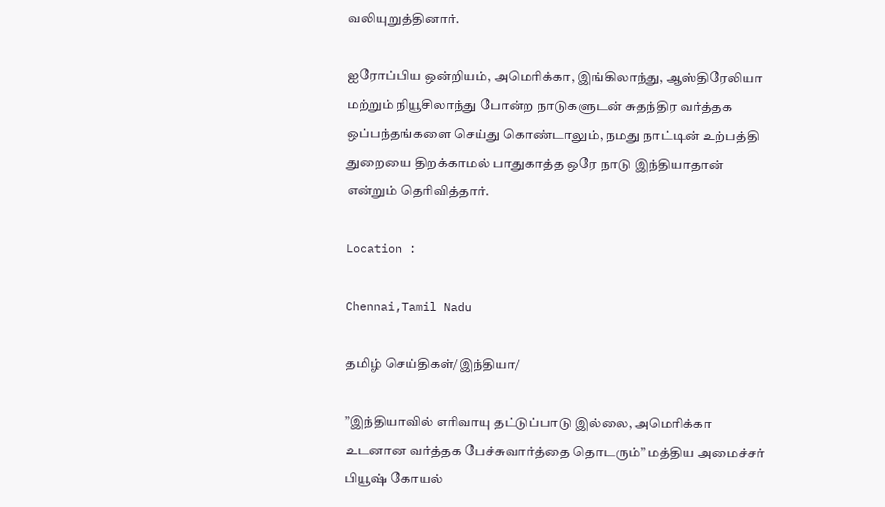வலியுறுத்தினார்.

ஐரோப்பிய ஒன்றியம், அமெரிக்கா, இங்கிலாந்து, ஆஸ்திரேலியா மற்றும் நியூசிலாந்து போன்ற நாடுகளுடன் சுதந்திர வர்த்தக ஒப்பந்தங்களை செய்து கொண்டாலும், நமது நாட்டின் உற்பத்தி துறையை திறக்காமல் பாதுகாத்த ஒரே நாடு இந்தியாதான் என்றும் தெரிவித்தார்.

Location :

Chennai,Tamil Nadu

தமிழ் செய்திகள்/இந்தியா/

”இந்தியாவில் எரிவாயு தட்டுப்பாடு இல்லை, அமெரிக்கா உடனான வர்த்தக பேச்சுவார்த்தை தொடரும்” மத்திய அமைச்சர் பியூஷ் கோயல்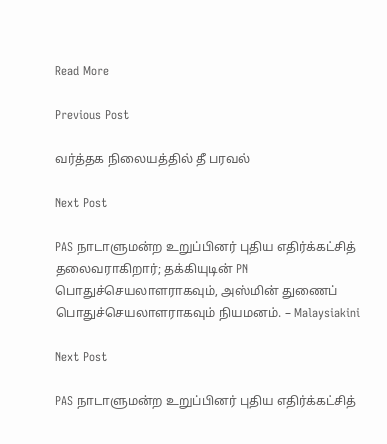Read More

Previous Post

வர்த்தக நிலையத்தில் தீ பரவல்

Next Post

PAS நாடாளுமன்ற உறுப்பினர் புதிய எதிர்க்கட்சித் தலைவராகிறார்; தக்கியுடின் PN பொதுச்செயலாளராகவும், அஸ்மின் துணைப் பொதுச்செயலாளராகவும் நியமனம். – Malaysiakini

Next Post

PAS நாடாளுமன்ற உறுப்பினர் புதிய எதிர்க்கட்சித்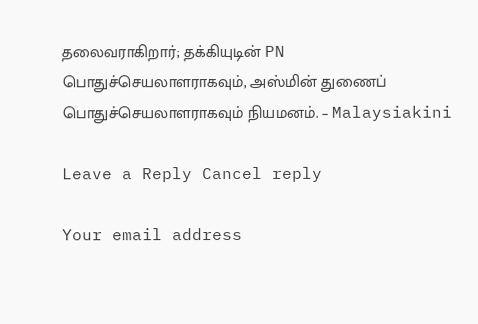தலைவராகிறார்; தக்கியுடின் PN பொதுச்செயலாளராகவும், அஸ்மின் துணைப் பொதுச்செயலாளராகவும் நியமனம். – Malaysiakini

Leave a Reply Cancel reply

Your email address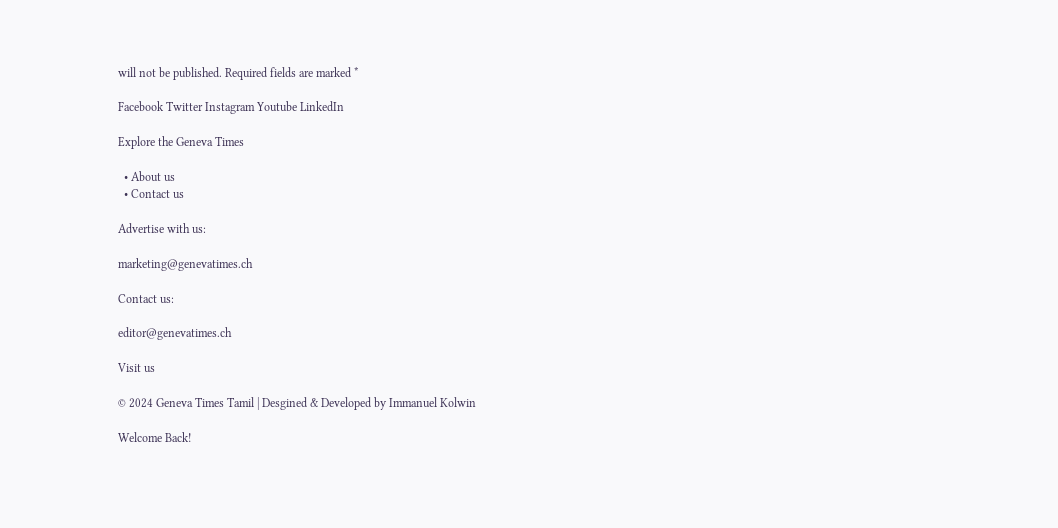will not be published. Required fields are marked *

Facebook Twitter Instagram Youtube LinkedIn

Explore the Geneva Times

  • About us
  • Contact us

Advertise with us:

marketing@genevatimes.ch

Contact us:

editor@genevatimes.ch

Visit us

© 2024 Geneva Times Tamil | Desgined & Developed by Immanuel Kolwin

Welcome Back!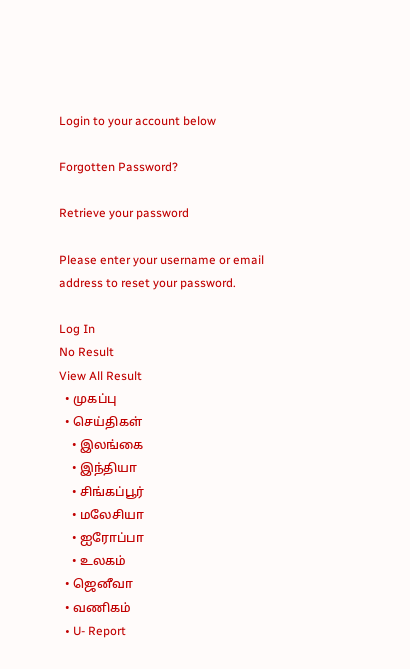Login to your account below

Forgotten Password?

Retrieve your password

Please enter your username or email address to reset your password.

Log In
No Result
View All Result
  • முகப்பு
  • செய்திகள்
    • இலங்கை
    • இந்தியா
    • சிங்கப்பூர்
    • மலேசியா
    • ஐரோப்பா
    • உலகம்
  • ஜெனீவா
  • வணிகம்
  • U- Report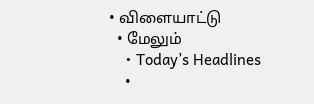• விளையாட்டு
  • மேலும்
    • Today’s Headlines
    •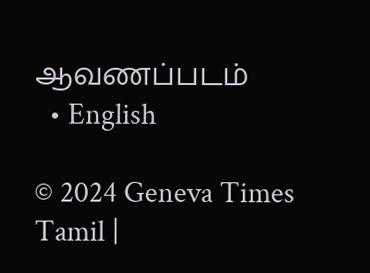ஆவணப்படம்
  • English

© 2024 Geneva Times Tamil |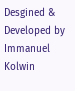Desgined & Developed by Immanuel Kolwin